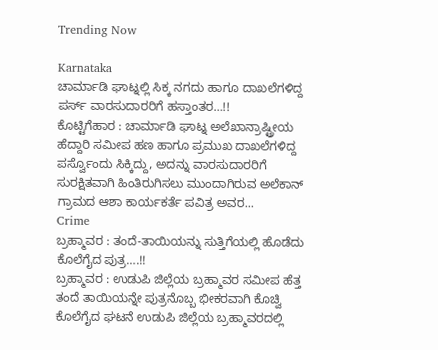Trending Now

Karnataka
ಚಾರ್ಮಾಡಿ ಘಾಟ್ನಲ್ಲಿ ಸಿಕ್ಕ ನಗದು ಹಾಗೂ ದಾಖಲೆಗಳಿದ್ದ ಪರ್ಸ್ ವಾರಸುದಾರರಿಗೆ ಹಸ್ತಾಂತರ…!!
ಕೊಟ್ಟಿಗೆಹಾರ : ಚಾರ್ಮಾಡಿ ಘಾಟ್ನ ಅಲೆಖಾನ್ರಾಷ್ಟ್ರೀಯ ಹೆದ್ದಾರಿ ಸಮೀಪ ಹಣ ಹಾಗೂ ಪ್ರಮುಖ ದಾಖಲೆಗಳಿದ್ದ ಪರ್ಸ್ವೊಂದು ಸಿಕ್ಕಿದ್ದು, ಅದನ್ನು ವಾರಸುದಾರರಿಗೆ ಸುರಕ್ಷಿತವಾಗಿ ಹಿಂತಿರುಗಿಸಲು ಮುಂದಾಗಿರುವ ಅಲೆಕಾನ್ ಗ್ರಾಮದ ಆಶಾ ಕಾರ್ಯಕರ್ತೆ ಪವಿತ್ರ ಅವರ...
Crime
ಬ್ರಹ್ಮಾವರ : ತಂದೆ-ತಾಯಿಯನ್ನು ಸುತ್ತಿಗೆಯಲ್ಲಿ ಹೊಡೆದು ಕೊಲೆಗೈದ ಪುತ್ರ….!!
ಬ್ರಹ್ಮಾವರ : ಉಡುಪಿ ಜಿಲ್ಲೆಯ ಬ್ರಹ್ಮಾವರ ಸಮೀಪ ಹೆತ್ತ ತಂದೆ ತಾಯಿಯನ್ನೇ ಪುತ್ರನೊಬ್ಬ ಭೀಕರವಾಗಿ ಕೊಚ್ವಿ ಕೊಲೆಗೈದ ಘಟನೆ ಉಡುಪಿ ಜಿಲ್ಲೆಯ ಬ್ರಹ್ಮಾವರದಲ್ಲಿ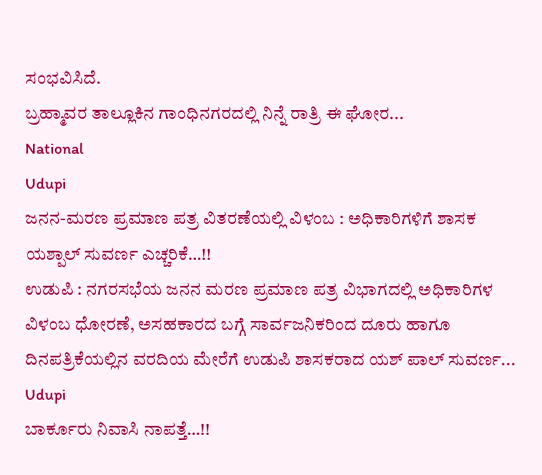ಸಂಭವಿಸಿದೆ.
ಬ್ರಹ್ಮಾವರ ತಾಲ್ಲೂಕಿನ ಗಾಂಧಿನಗರದಲ್ಲಿ ನಿನ್ನೆ ರಾತ್ರಿ ಈ ಘೋರ...
National
Udupi
ಜನನ-ಮರಣ ಪ್ರಮಾಣ ಪತ್ರ ವಿತರಣೆಯಲ್ಲಿ ವಿಳಂಬ : ಅಧಿಕಾರಿಗಳಿಗೆ ಶಾಸಕ ಯಶ್ಪಾಲ್ ಸುವರ್ಣ ಎಚ್ಚರಿಕೆ…!!
ಉಡುಪಿ : ನಗರಸಭೆಯ ಜನನ ಮರಣ ಪ್ರಮಾಣ ಪತ್ರ ವಿಭಾಗದಲ್ಲಿ ಅಧಿಕಾರಿಗಳ ವಿಳಂಬ ಧೋರಣೆ, ಅಸಹಕಾರದ ಬಗ್ಗೆ ಸಾರ್ವಜನಿಕರಿಂದ ದೂರು ಹಾಗೂ ದಿನಪತ್ರಿಕೆಯಲ್ಲಿನ ವರದಿಯ ಮೇರೆಗೆ ಉಡುಪಿ ಶಾಸಕರಾದ ಯಶ್ ಪಾಲ್ ಸುವರ್ಣ...
Udupi
ಬಾರ್ಕೂರು ನಿವಾಸಿ ನಾಪತ್ತೆ…!!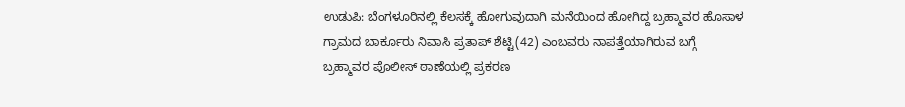ಉಡುಪಿ: ಬೆಂಗಳೂರಿನಲ್ಲಿ ಕೆಲಸಕ್ಕೆ ಹೋಗುವುದಾಗಿ ಮನೆಯಿಂದ ಹೋಗಿದ್ದ ಬ್ರಹ್ಮಾವರ ಹೊಸಾಳ ಗ್ರಾಮದ ಬಾರ್ಕೂರು ನಿವಾಸಿ ಪ್ರತಾಪ್ ಶೆಟ್ಟಿ(42) ಎಂಬವರು ನಾಪತ್ತೆಯಾಗಿರುವ ಬಗ್ಗೆ ಬ್ರಹ್ಮಾವರ ಪೊಲೀಸ್ ಠಾಣೆಯಲ್ಲಿ ಪ್ರಕರಣ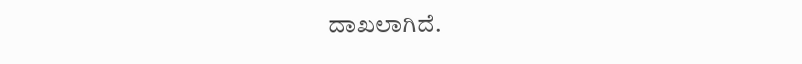ದಾಖಲಾಗಿದೆ.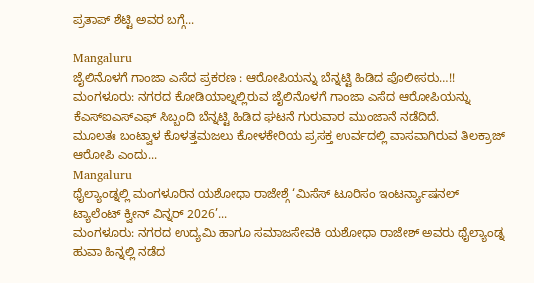ಪ್ರತಾಪ್ ಶೆಟ್ಟಿ ಅವರ ಬಗ್ಗೆ...

Mangaluru
ಜೈಲಿನೊಳಗೆ ಗಾಂಜಾ ಎಸೆದ ಪ್ರಕರಣ : ಆರೋಪಿಯನ್ನು ಬೆನ್ನಟ್ಟಿ ಹಿಡಿದ ಪೊಲೀಸರು…!!
ಮಂಗಳೂರು: ನಗರದ ಕೋಡಿಯಾಲ್ನಲ್ಲಿರುವ ಜೈಲಿನೊಳಗೆ ಗಾಂಜಾ ಎಸೆದ ಆರೋಪಿಯನ್ನು ಕೆಎಸ್ಐಎಸ್ಎಫ್ ಸಿಬ್ಬಂದಿ ಬೆನ್ನಟ್ಟಿ ಹಿಡಿದ ಘಟನೆ ಗುರುವಾರ ಮುಂಜಾನೆ ನಡೆದಿದೆ.
ಮೂಲತಃ ಬಂಟ್ವಾಳ ಕೊಳತ್ತಮಜಲು ಕೋಳಕೇರಿಯ ಪ್ರಸಕ್ತ ಉರ್ವದಲ್ಲಿ ವಾಸವಾಗಿರುವ ತಿಲಕ್ರಾಜ್ ಆರೋಪಿ ಎಂದು...
Mangaluru
ಥೈಲ್ಯಾಂಡ್ನಲ್ಲಿ ಮಂಗಳೂರಿನ ಯಶೋಧಾ ರಾಜೇಶ್ಗೆ ‘ಮಿಸೆಸ್ ಟೂರಿಸಂ ಇಂಟರ್ನ್ಯಾಷನಲ್ ಟ್ಯಾಲೆಂಟ್ ಕ್ವೀನ್ ವಿನ್ನರ್ 2026’...
ಮಂಗಳೂರು: ನಗರದ ಉದ್ಯಮಿ ಹಾಗೂ ಸಮಾಜಸೇವಕಿ ಯಶೋಧಾ ರಾಜೇಶ್ ಅವರು ಥೈಲ್ಯಾಂಡ್ನ ಹುವಾ ಹಿನ್ನಲ್ಲಿ ನಡೆದ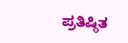ಪ್ರತಿಷ್ಠಿತ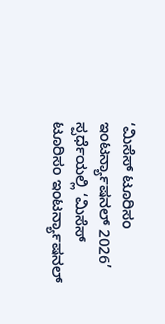‘ಮಿಸೆಸ್ ಟೂರಿಸಂ ಇಂಟರ್ನ್ಯಾಷನಲ್ 2026’ ಸ್ಪರ್ಧೆಯಲ್ಲಿ ‘ಮಿಸೆಸ್ ಟೂರಿಸಂ ಇಂಟರ್ನ್ಯಾಷನಲ್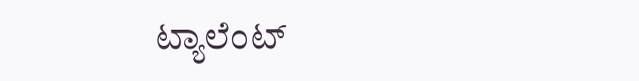ಟ್ಯಾಲೆಂಟ್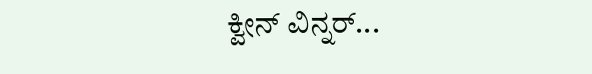ಕ್ವೀನ್ ವಿನ್ನರ್...